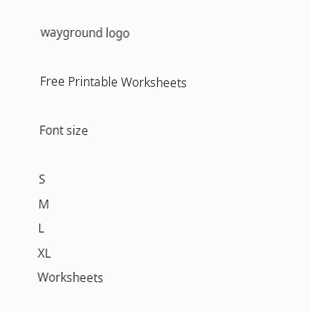wayground logo

Free Printable Worksheets

Font size

S
M
L
XL
Worksheets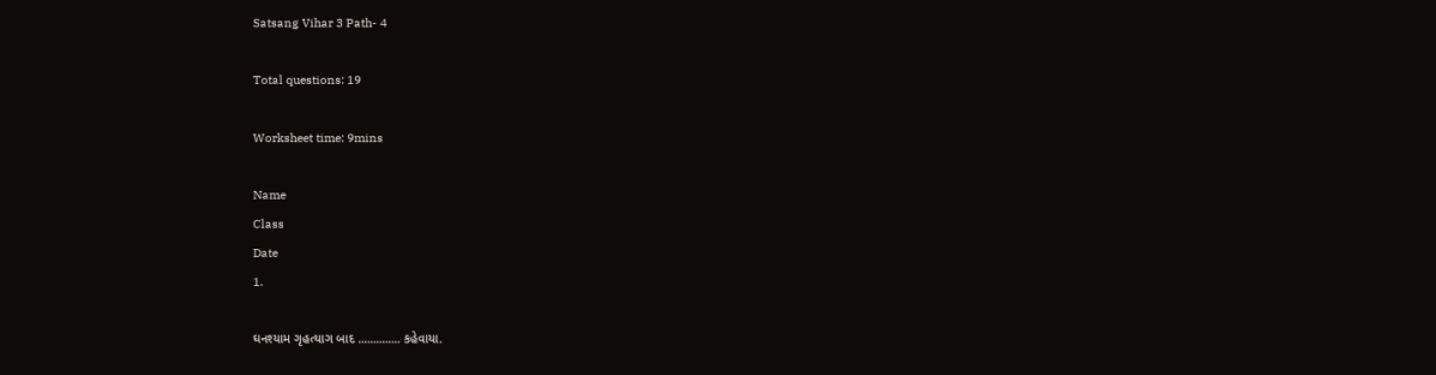Satsang Vihar 3 Path- 4

Total questions: 19

Worksheet time: 9mins

Name
Class
Date
1.

ઘનશ્યામ ગૃહત્યાગ બાદ .............. કહેવાયા.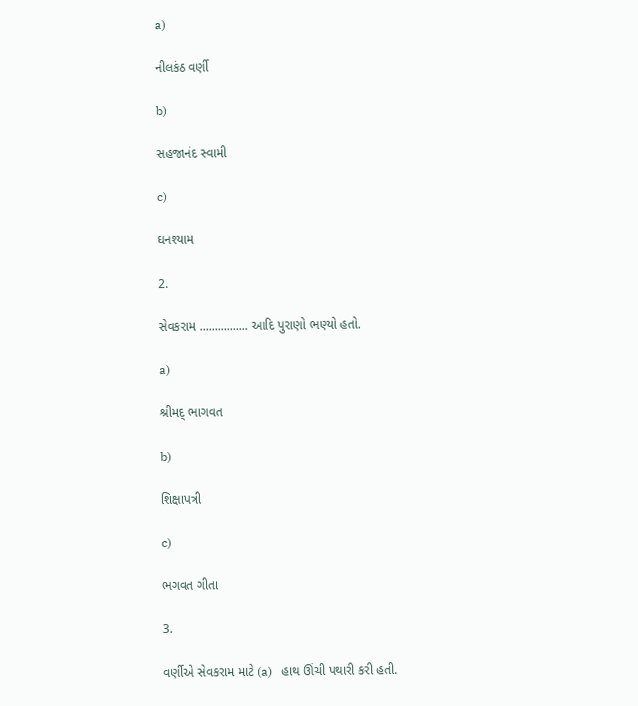a)

નીલકંઠ વર્ણી

b)

સહજાનંદ સ્વામી

c)

ઘનશ્યામ

2.

સેવકરામ ................ આદિ પુરાણો ભણ્યો હતો.

a)

શ્રીમદ્ ભાગવત

b)

શિક્ષાપત્રી

c)

ભગવત ગીતા

3.

વર્ણીએ સેવકરામ માટે (a)   હાથ ઊંચી પથારી કરી હતી.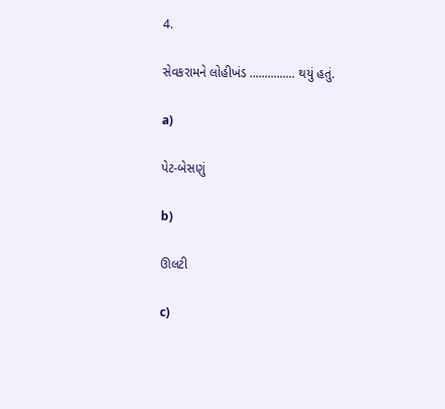4.

સેવકરામને લોહીખંડ ............... થયું હતું.

a)

પેટ-બેસણું

b)

ઊલટી

c)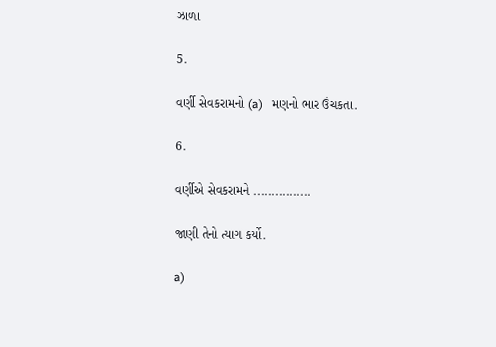ઝાળા

5.

વર્ણી સેવકરામનો (a)   મણનો ભાર ઉંચકતા.

6.

વર્ણીએ સેવકરામને ................

જાણી તેનો ત્યાગ કર્યો.

a)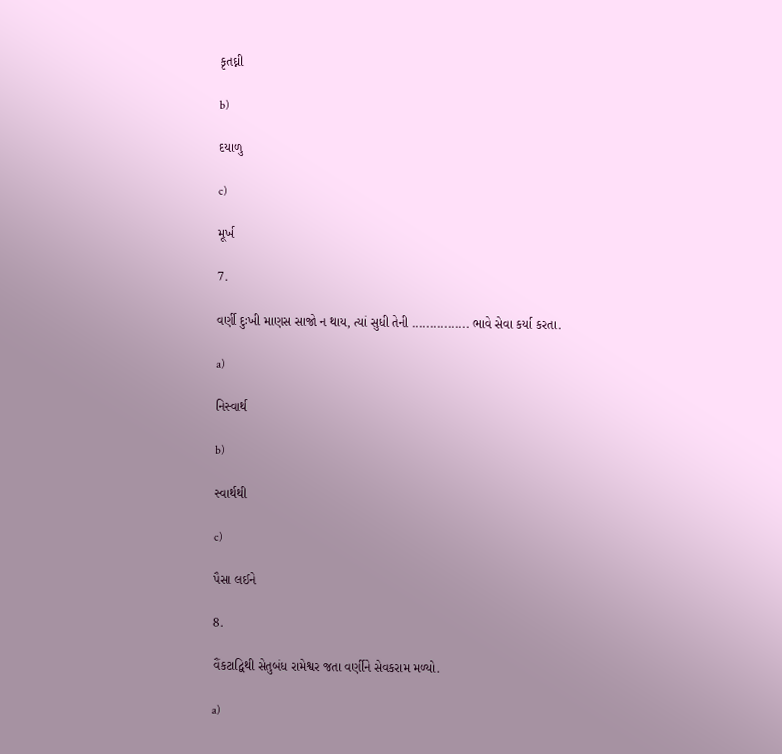કૃતઘ્ની

b)

દયાળુ

c)

મૂર્ખ

7.

વર્ણી દુઃખી માણસ સાજો ન થાય, ત્યાં સુધી તેની ................ ભાવે સેવા કર્યા કરતા.

a)

નિસ્વાર્થ

b)

સ્વાર્થથી

c)

પૈસા લઈને

8.

વૈંકટાદ્વિથી સેતુબંધ રામેશ્વર જતા વર્ણીને સેવકરામ મળ્યો.

a)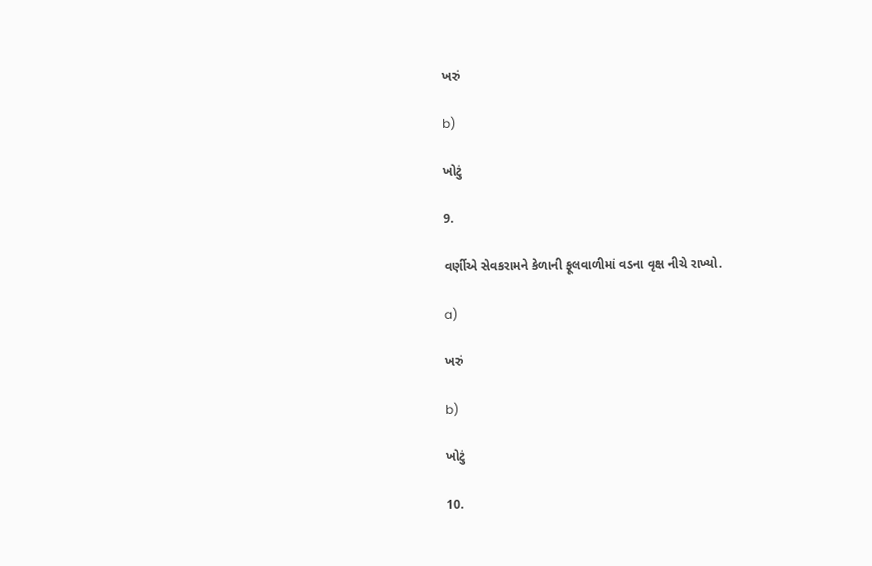ખરું

b)

ખોટું

9.

વર્ણીએ સેવકરામને કેળાની ફૂલવાળીમાં વડના વૃક્ષ નીચે રાખ્યો.

a)

ખરું

b)

ખોટું

10.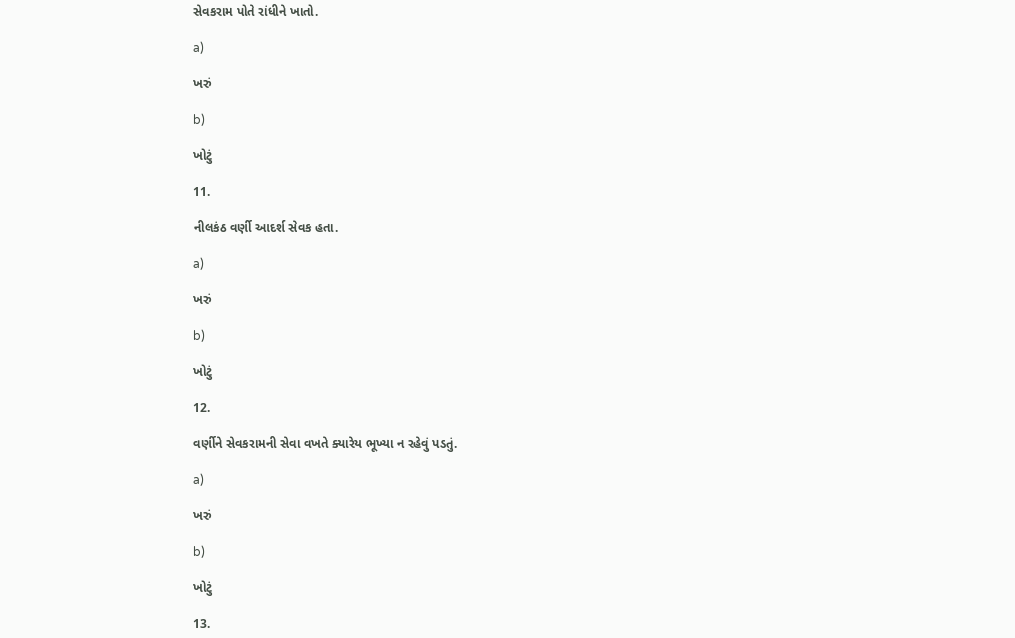સેવકરામ પોતે રાંધીને ખાતો.

a)

ખરું

b)

ખોટું

11.

નીલકંઠ વર્ણી આદર્શ સેવક હતા.

a)

ખરું

b)

ખોટું

12.

વર્ણીને સેવકરામની સેવા વખતે ક્યારેય ભૂખ્યા ન રહેવું પડતું.

a)

ખરું

b)

ખોટું

13.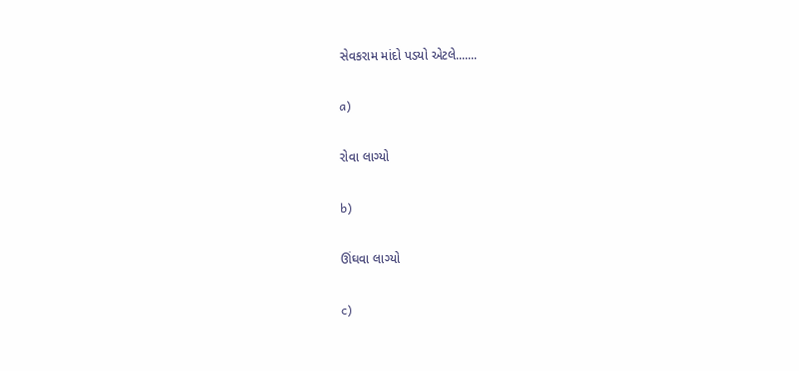સેવકરામ માંદો પડયો એટલે.......

a)

રોવા લાગ્યો

b)

ઊંઘવા લાગ્યો

c)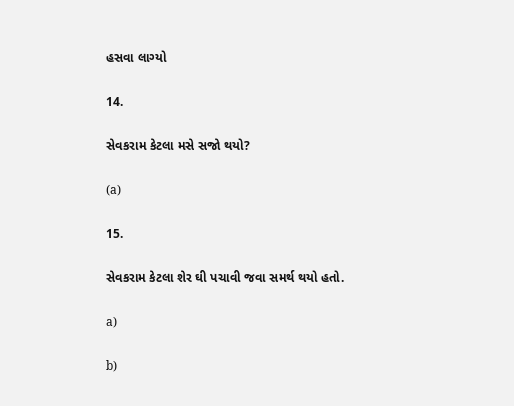હસવા લાગ્યો

14.

સેવકરામ કેટલા મસે સજો થયો?

(a)

15.

સેવકરામ કેટલા શેર ઘી પચાવી જવા સમર્થ થયો હતો.

a)

b)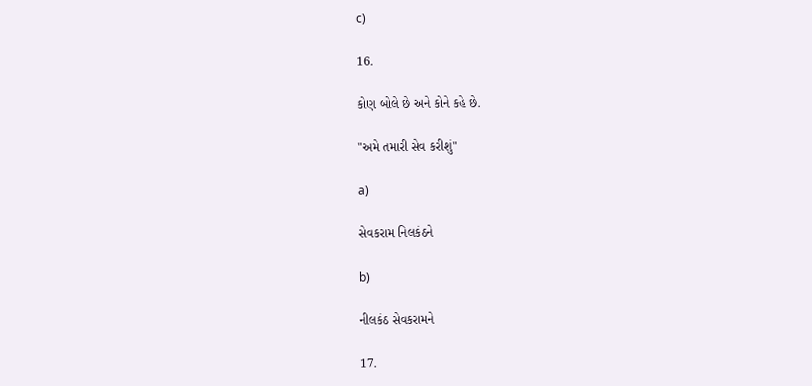c)

16.

કોણ બોલે છે અને કોને કહે છે.

"અમે તમારી સેવ કરીશું"

a)

સેવકરામ નિલકંઠને

b)

નીલકંઠ સેવકરામને

17.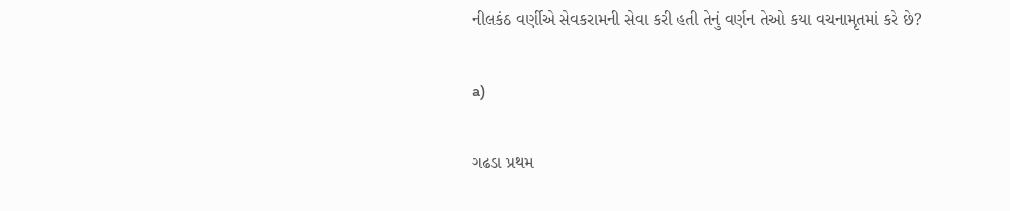નીલકંઠ વર્ણીએ સેવકરામની સેવા કરી હતી તેનું વર્ણન તેઓ કયા વચનામૃતમાં કરે છે?

a)

ગઢડા પ્રથમ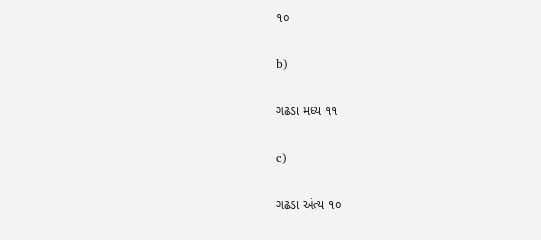૧૦

b)

ગઢડા મધ્ય ૧૧

c)

ગઢડા અંત્ય ૧૦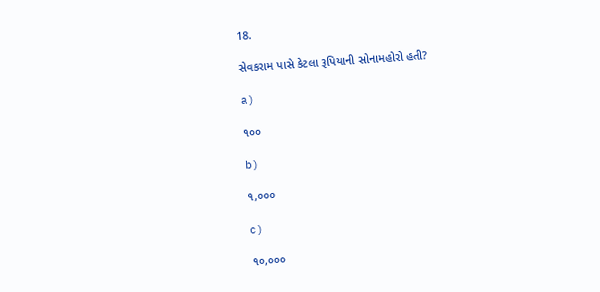18.

સેવકરામ પાસે કેટલા રૂપિયાની સોનામહોરો હતી?

a)

૧૦૦

b)

૧,૦૦૦

c)

૧૦,૦૦૦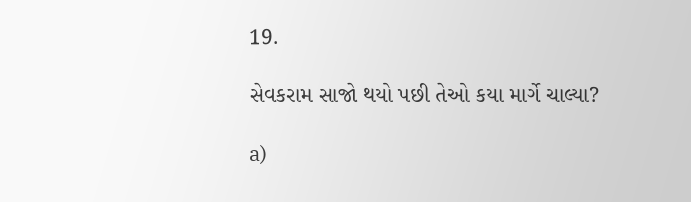19.

સેવકરામ સાજો થયો પછી તેઓ કયા માર્ગે ચાલ્યા?

a)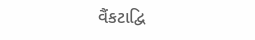વૈંકટાદ્વિ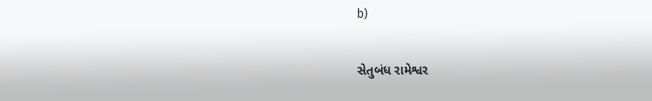b)

સેતુબંધ રામેશ્વર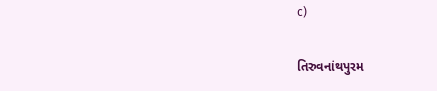c)

તિરુવનાંથપુરમ